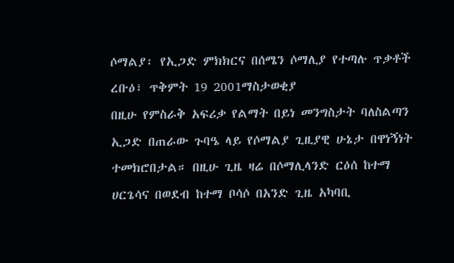ሶማልያ፡ የኢጋድ ምክክርና በሰሜን ሶማሊያ የተጣሉ ጥቃቶች
ረቡዕ፣ ጥቅምት 19 2001ማስታወቂያ
በዚሁ የምስራቅ አፍሪቃ የልማት በይነ መንግስታት ባለስልጣን ኢጋድ በጠራው ጉባዔ ላይ የሶማልያ ጊዚያዊ ሁኔታ በዋነኝነት ተመክሮበታል። በዚሁ ጊዜ ዛሬ በሶማሊላንድ ርዕሰ ከተማ ሀርጌሳና በወደብ ከተማ ቦሳሶ በአንድ ጊዜ አካባቢ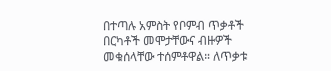በተጣሉ አምስት የቦምብ ጥቃቶች በርካቶች መሞታቸውና ብዙዎች መቁሰላቸው ተሰምቶዋል። ለጥቃቱ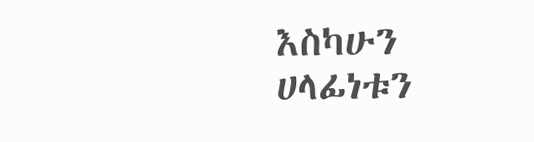እስካሁን ሀላፊነቱን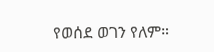የወሰደ ወገን የለም።